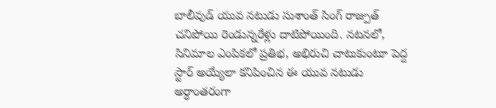బాలీవుడ్ యువ నటుడు సుశాంత్ సింగ్ రాజ్పుత్ చనిపోయి రెండున్నరేళ్లు దాటిపోయింది. నటనలో, సినిమాల ఎంపికలో ప్రతిభ, అభిరుచి చాటుకుంటూ పెద్ద స్టార్ అయ్యేలా కనిపించిన ఈ యువ నటుడు అర్ధాంతరంగా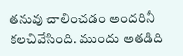తనువు చాలించడం అందరినీ కలచివేసింది. ముందు అతడిది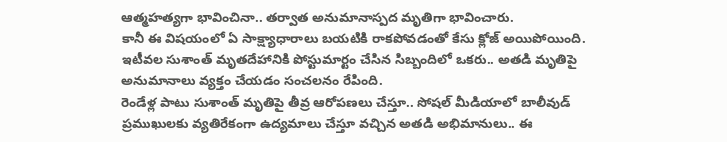ఆత్మహత్యగా భావించినా.. తర్వాత అనుమానాస్పద మృతిగా భావించారు.
కానీ ఈ విషయంలో ఏ సాక్ష్యాధారాలు బయటికి రాకపోవడంతో కేసు క్లోజ్ అయిపోయింది. ఇటీవల సుశాంత్ మృతదేహానికి పోస్టుమార్టం చేసిన సిబ్బందిలో ఒకరు.. అతడి మృతిపై అనుమానాలు వ్యక్తం చేయడం సంచలనం రేపింది.
రెండేళ్ల పాటు సుశాంత్ మృతిపై తీవ్ర ఆరోపణలు చేస్తూ.. సోషల్ మీడియాలో బాలీవుడ్ ప్రముఖులకు వ్యతిరేకంగా ఉద్యమాలు చేస్తూ వచ్చిన అతడి అభిమానులు.. ఈ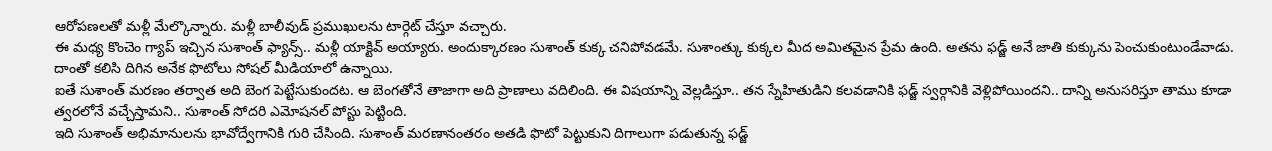ఆరోపణలతో మళ్లీ మేల్కొన్నారు. మళ్లీ బాలీవుడ్ ప్రముఖులను టార్గెట్ చేస్తూ వచ్చారు.
ఈ మధ్య కొంచెం గ్యాప్ ఇచ్చిన సుశాంత్ ఫ్యాన్స్.. మళ్లీ యాక్టివ్ అయ్యారు. అందుక్కారణం సుశాంత్ కుక్క చనిపోవడమే. సుశాంత్కు కుక్కల మీద అమితమైన ప్రేమ ఉంది. అతను ఫడ్జ్ అనే జాతి కుక్కును పెంచుకుంటుండేవాడు. దాంతో కలిసి దిగిన అనేక ఫొటోలు సోషల్ మీడియాలో ఉన్నాయి.
ఐతే సుశాంత్ మరణం తర్వాత అది బెంగ పెట్టేసుకుందట. ఆ బెంగతోనే తాజాగా అది ప్రాణాలు వదిలింది. ఈ విషయాన్ని వెల్లడిస్తూ.. తన స్నేహితుడిని కలవడానికి ఫడ్జ్ స్వర్గానికి వెళ్లిపోయిందని.. దాన్ని అనుసరిస్తూ తాము కూడా త్వరలోనే వచ్చేస్తామని.. సుశాంత్ సోదరి ఎమోషనల్ పోస్టు పెట్టింది.
ఇది సుశాంత్ అభిమానులను భావోద్వేగానికి గురి చేసింది. సుశాంత్ మరణానంతరం అతడి ఫొటో పెట్టుకుని దిగాలుగా పడుతున్న ఫడ్జ్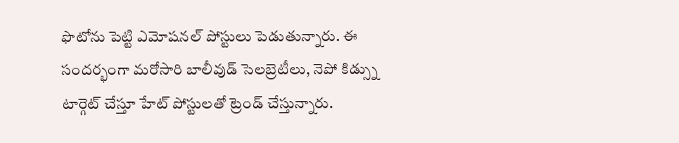ఫొటోను పెట్టి ఎమోషనల్ పోస్టులు పెడుతున్నారు. ఈ సందర్భంగా మరోసారి బాలీవుడ్ సెలబ్రెటీలు, నెపో కిడ్స్ను టార్గెట్ చేస్తూ హేట్ పోస్టులతో ట్రెండ్ చేస్తున్నారు.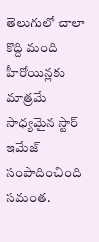తెలుగులో చాలా కొద్ది మంది హీరోయిన్లకు మాత్రమే సాధ్యమైన స్టార్ ఇమేజ్ సంపాదించింది సమంత.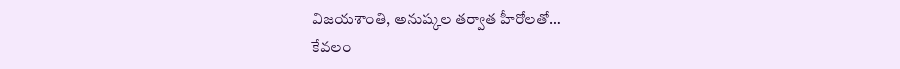విజయశాంతి, అనుష్కల తర్వాత హీరోలతో…
కేవలం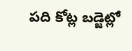పది కోట్ల బడ్జెట్లో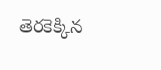తెరకెక్కిన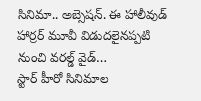సినిమా.. అబ్సెషన్. ఈ హాలీవుడ్ హార్రర్ మూవీ విడుదలైనప్పటి నుంచి వరల్డ్ వైడ్…
స్టార్ హీరో సినిమాల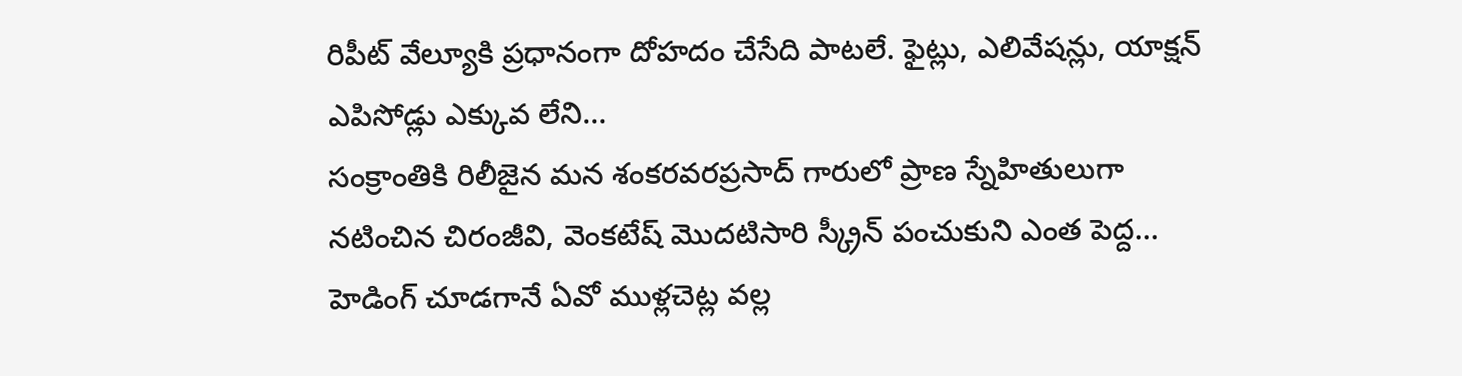రిపీట్ వేల్యూకి ప్రధానంగా దోహదం చేసేది పాటలే. ఫైట్లు, ఎలివేషన్లు, యాక్షన్ ఎపిసోడ్లు ఎక్కువ లేని…
సంక్రాంతికి రిలీజైన మన శంకరవరప్రసాద్ గారులో ప్రాణ స్నేహితులుగా నటించిన చిరంజీవి, వెంకటేష్ మొదటిసారి స్క్రీన్ పంచుకుని ఎంత పెద్ద…
హెడింగ్ చూడగానే ఏవో ముళ్లచెట్ల వల్ల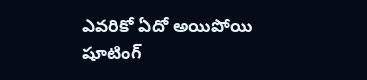ఎవరికో ఏదో అయిపోయి షూటింగ్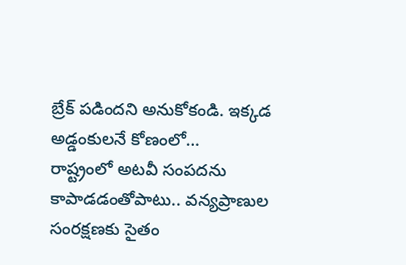బ్రేక్ పడిందని అనుకోకండి. ఇక్కడ అడ్డంకులనే కోణంలో…
రాష్ట్రంలో అటవీ సంపదను కాపాడడంతోపాటు.. వన్యప్రాణుల సంరక్షణకు సైతం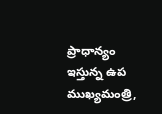ప్రాధాన్యం ఇస్తున్న ఉప ముఖ్యమంత్రి,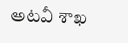అటవీ శాఖ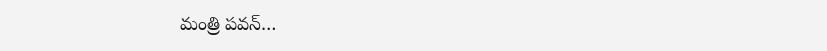మంత్రి పవన్…